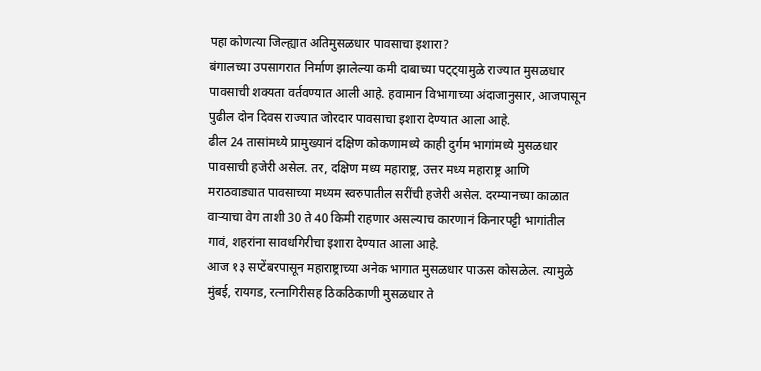पहा कोणत्या जिल्ह्यात अतिमुसळधार पावसाचा इशारा?
बंगालच्या उपसागरात निर्माण झालेल्या कमी दाबाच्या पट्ट्यामुळे राज्यात मुसळधार पावसाची शक्यता वर्तवण्यात आली आहे. हवामान विभागाच्या अंदाजानुसार, आजपासून पुढील दोन दिवस राज्यात जोरदार पावसाचा इशारा देण्यात आला आहे.
ढील 24 तासांमध्ये प्रामुख्यानं दक्षिण कोकणामध्ये काही दुर्गम भागांमध्ये मुसळधार पावसाची हजेरी असेल. तर, दक्षिण मध्य महाराष्ट्र, उत्तर मध्य महाराष्ट्र आणि मराठवाड्यात पावसाच्या मध्यम स्वरुपातील सरींची हजेरी असेल. दरम्यानच्या काळात वाऱ्याचा वेग ताशी 30 ते 40 किमी राहणार असल्याच कारणानं किनारपट्टी भागांतील गावं, शहरांना सावधगिरीचा इशारा देण्यात आला आहे.
आज १३ सप्टेंबरपासून महाराष्ट्राच्या अनेक भागात मुसळधार पाऊस कोसळेल. त्यामुळे मुंबई, रायगड, रत्नागिरीसह ठिकठिकाणी मुसळधार ते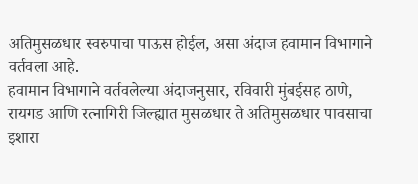अतिमुसळधार स्वरुपाचा पाऊस होईल, असा अंदाज हवामान विभागाने वर्तवला आहे.
हवामान विभागाने वर्तवलेल्या अंदाजनुसार, रविवारी मुंबईसह ठाणे, रायगड आणि रत्नागिरी जिल्ह्यात मुसळधार ते अतिमुसळधार पावसाचा इशारा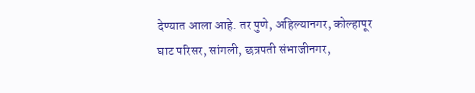देण्यात आला आहे. तर पुणे, अहिल्यानगर, कोल्हापूर घाट परिसर, सांगली, छत्रपती संभाजीनगर,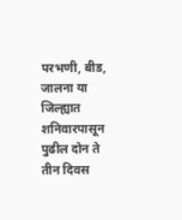परभणी, बीड, जालना या जिल्ह्यात शनिवारपासून पुढील दोन ते तीन दिवस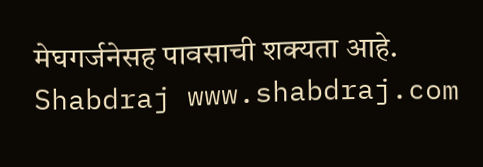मेघगर्जनेसह पावसाची शक्यता आहे.
Shabdraj www.shabdraj.com